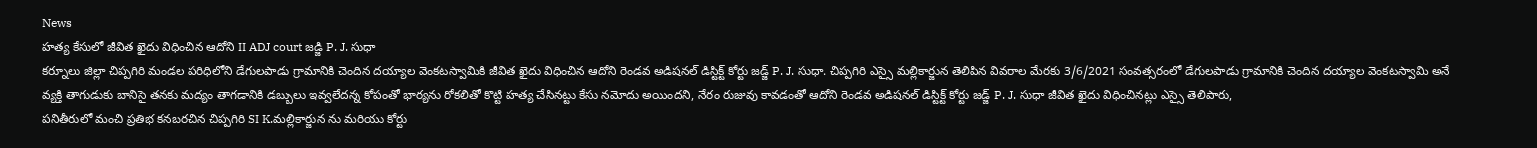News
హత్య కేసులో జీవిత ఖైదు విధించిన ఆదోని II ADJ court జడ్జి P. J. సుధా
కర్నూలు జిల్లా చిప్పగిరి మండల పరిధిలోని డేగులపాడు గ్రామానికి చెందిన దయ్యాల వెంకటస్వామికి జీవిత ఖైదు విధించిన ఆదోని రెండవ అడిషనల్ డిస్టిక్ట్ కోర్టు జడ్జ్ P. J. సుధా. చిప్పగిరి ఎస్సై మల్లికార్జున తెలిపిన వివరాల మేరకు 3/6/2021 సంవత్సరంలో డేగులపాడు గ్రామానికి చెందిన దయ్యాల వెంకటస్వామి అనే వ్యక్తి తాగుడుకు బానిసై తనకు మద్యం తాగడానికి డబ్బులు ఇవ్వలేదన్న కోపంతో భార్యను రోకలితో కొట్టి హత్య చేసినట్టు కేసు నమోదు అయిందని, నేరం రుజువు కావడంతో ఆదోని రెండవ అడిషనల్ డిస్టిక్ట్ కోర్టు జడ్జ్ P. J. సుధా జీవిత ఖైదు విధించినట్లు ఎస్సై తెలిపారు,
పనితీరులో మంచి ప్రతిభ కనబరచిన చిప్పగిరి SI K.మల్లికార్జున ను మరియు కోర్టు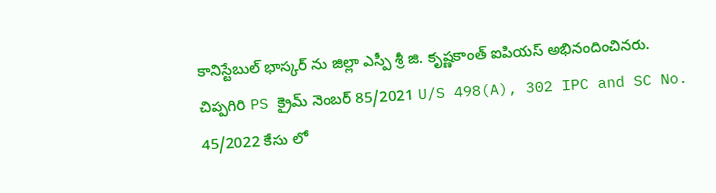కానిస్టేబుల్ భాస్కర్ ను జిల్లా ఎస్పీ శ్రీ జి. కృష్ణకాంత్ ఐపియస్ అభినందించినరు.
చిప్పగిరి PS క్రైమ్ నెంబర్ 85/2021 U/S 498(A), 302 IPC and SC No. 45/2022 కేసు లో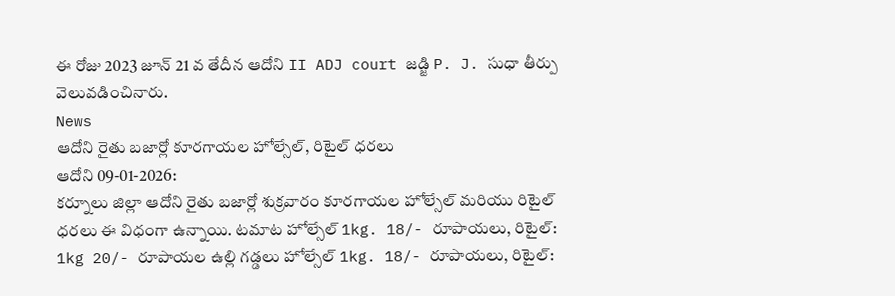ఈ రోజు 2023 జూన్ 21 వ తేదీన ఆదోని II ADJ court జడ్జి P. J. సుధా తీర్పు వెలువడించినారు.
News
ఆదోని రైతు బజార్లో కూరగాయల హోల్సేల్, రిటైల్ ధరలు
ఆదోని 09-01-2026:
కర్నూలు జిల్లా ఆదోని రైతు బజార్లో శుక్రవారం కూరగాయల హోల్సేల్ మరియు రిటైల్ ధరలు ఈ విధంగా ఉన్నాయి. టమాట హోల్సేల్ 1kg. 18/- రూపాయలు, రిటైల్: 1kg 20/- రూపాయల ఉల్లి గడ్డలు హోల్సేల్ 1kg. 18/- రూపాయలు, రిటైల్: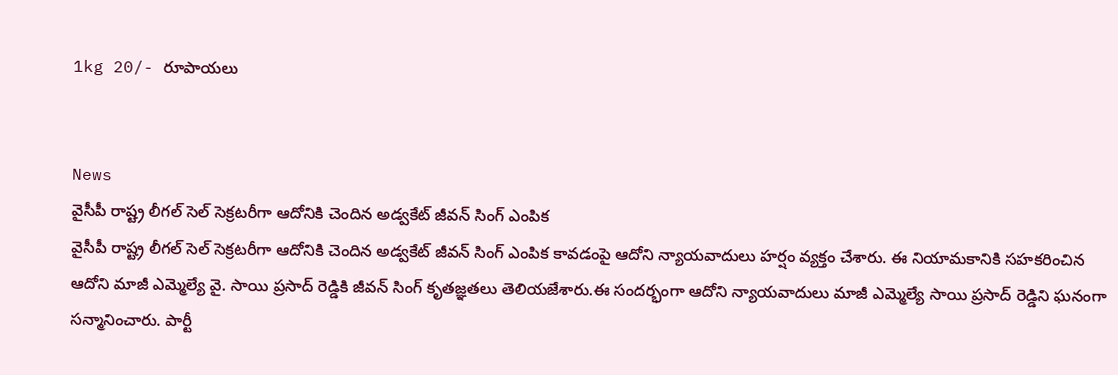1kg 20/- రూపాయలు


News
వైసీపీ రాష్ట్ర లీగల్ సెల్ సెక్రటరీగా ఆదోనికి చెందిన అడ్వకేట్ జీవన్ సింగ్ ఎంపిక
వైసీపీ రాష్ట్ర లీగల్ సెల్ సెక్రటరీగా ఆదోనికి చెందిన అడ్వకేట్ జీవన్ సింగ్ ఎంపిక కావడంపై ఆదోని న్యాయవాదులు హర్షం వ్యక్తం చేశారు. ఈ నియామకానికి సహకరించిన ఆదోని మాజీ ఎమ్మెల్యే వై. సాయి ప్రసాద్ రెడ్డికి జీవన్ సింగ్ కృతజ్ఞతలు తెలియజేశారు.ఈ సందర్భంగా ఆదోని న్యాయవాదులు మాజీ ఎమ్మెల్యే సాయి ప్రసాద్ రెడ్డిని ఘనంగా సన్మానించారు. పార్టీ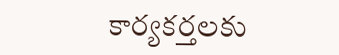కార్యకర్తలకు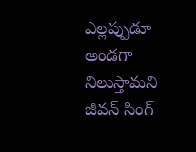ఎల్లప్పుడూ అండగా నిలుస్తామని జీవన్ సింగ్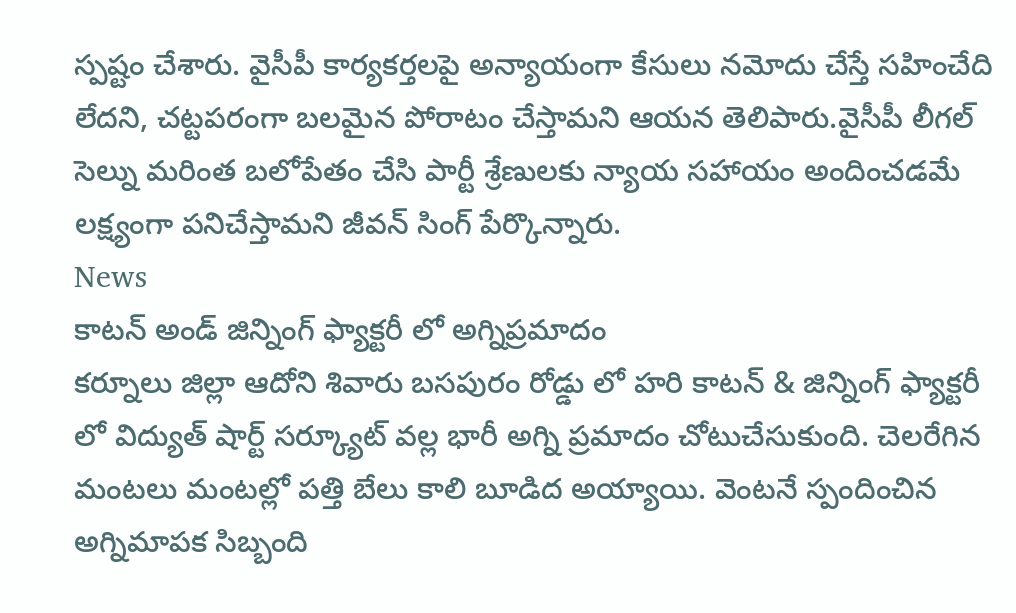స్పష్టం చేశారు. వైసీపీ కార్యకర్తలపై అన్యాయంగా కేసులు నమోదు చేస్తే సహించేది లేదని, చట్టపరంగా బలమైన పోరాటం చేస్తామని ఆయన తెలిపారు.వైసీపీ లీగల్ సెల్ను మరింత బలోపేతం చేసి పార్టీ శ్రేణులకు న్యాయ సహాయం అందించడమే లక్ష్యంగా పనిచేస్తామని జీవన్ సింగ్ పేర్కొన్నారు.
News
కాటన్ అండ్ జిన్నింగ్ ఫ్యాక్టరీ లో అగ్నిప్రమాదం
కర్నూలు జిల్లా ఆదోని శివారు బసపురం రోడ్డు లో హరి కాటన్ & జిన్నింగ్ ఫ్యాక్టరీ లో విద్యుత్ షార్ట్ సర్క్యూట్ వల్ల భారీ అగ్ని ప్రమాదం చోటుచేసుకుంది. చెలరేగిన మంటలు మంటల్లో పత్తి బేలు కాలి బూడిద అయ్యాయి. వెంటనే స్పందించిన అగ్నిమాపక సిబ్బంది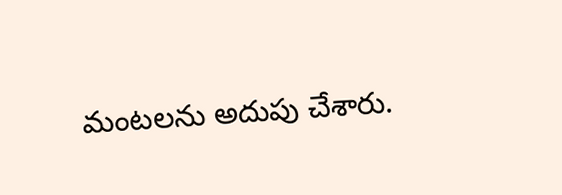మంటలను అదుపు చేశారు.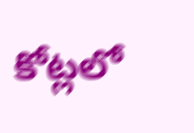కోట్లలో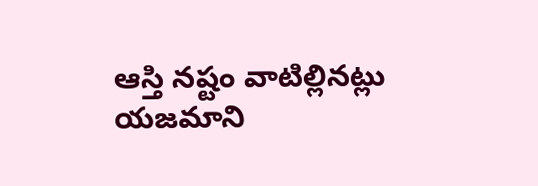ఆస్తి నష్టం వాటిల్లినట్లు యజమాని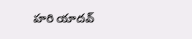హరి యాదవ్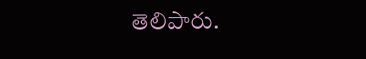తెలిపారు.